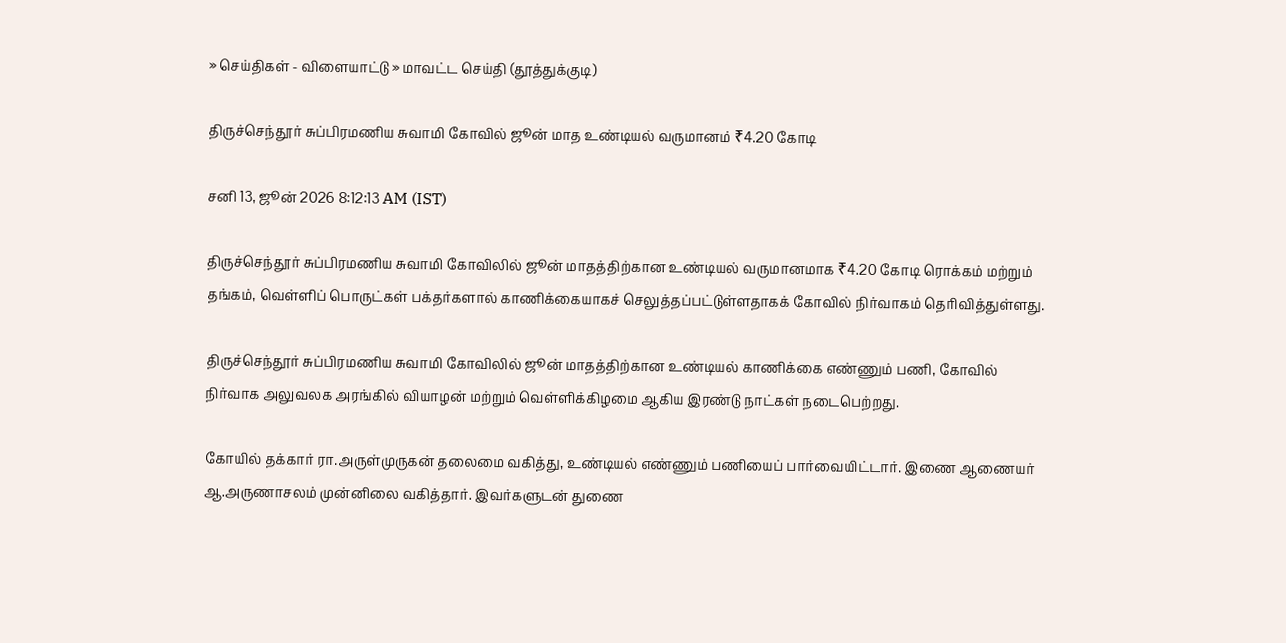» செய்திகள் - விளையாட்டு » மாவட்ட செய்தி (தூத்துக்குடி)

திருச்செந்தூர் சுப்பிரமணிய சுவாமி கோவில் ஜூன் மாத உண்டியல் வருமானம் ₹4.20 கோடி

சனி 13, ஜூன் 2026 8:12:13 AM (IST)

திருச்செந்தூர் சுப்பிரமணிய சுவாமி கோவிலில் ஜூன் மாதத்திற்கான உண்டியல் வருமானமாக ₹4.20 கோடி ரொக்கம் மற்றும் தங்கம், வெள்ளிப் பொருட்கள் பக்தர்களால் காணிக்கையாகச் செலுத்தப்பட்டுள்ளதாகக் கோவில் நிர்வாகம் தெரிவித்துள்ளது.

திருச்செந்தூர் சுப்பிரமணிய சுவாமி கோவிலில் ஜூன் மாதத்திற்கான உண்டியல் காணிக்கை எண்ணும் பணி, கோவில் நிர்வாக அலுவலக அரங்கில் வியாழன் மற்றும் வெள்ளிக்கிழமை ஆகிய இரண்டு நாட்கள் நடைபெற்றது.

கோயில் தக்கார் ரா.அருள்முருகன் தலைமை வகித்து, உண்டியல் எண்ணும் பணியைப் பார்வையிட்டார். இணை ஆணையர் ஆ.அருணாசலம் முன்னிலை வகித்தார். இவர்களுடன் துணை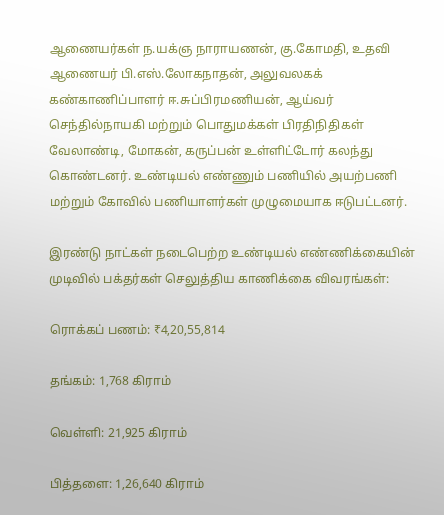ஆணையர்கள் ந.யக்ஞ நாராயணன், கு.கோமதி, உதவி ஆணையர் பி.எஸ்.லோகநாதன், அலுவலகக் கண்காணிப்பாளர் ஈ.சுப்பிரமணியன், ஆய்வர் செந்தில்நாயகி மற்றும் பொதுமக்கள் பிரதிநிதிகள் வேலாண்டி, மோகன், கருப்பன் உள்ளிட்டோர் கலந்து கொண்டனர். உண்டியல் எண்ணும் பணியில் அயற்பணி மற்றும் கோவில் பணியாளர்கள் முழுமையாக ஈடுபட்டனர்.

இரண்டு நாட்கள் நடைபெற்ற உண்டியல் எண்ணிக்கையின் முடிவில் பக்தர்கள் செலுத்திய காணிக்கை விவரங்கள்:

ரொக்கப் பணம்: ₹4,20,55,814

தங்கம்: 1,768 கிராம்

வெள்ளி: 21,925 கிராம்

பித்தளை: 1,26,640 கிராம்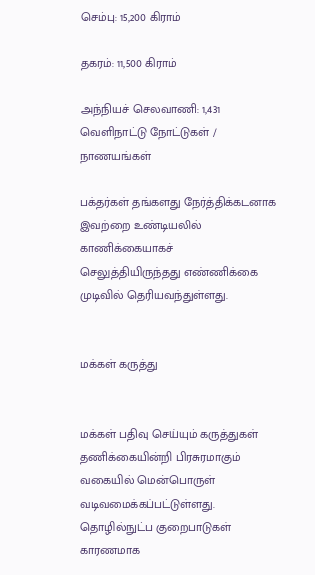செம்பு: 15,200 கிராம்

தகரம்: 11,500 கிராம்

அந்நியச் செலவாணி: 1,431 வெளிநாட்டு நோட்டுகள் / நாணயங்கள்

பக்தர்கள் தங்களது நேர்த்திக்கடனாக இவற்றை உண்டியலில் காணிக்கையாகச் செலுத்தியிருந்தது எண்ணிக்கை முடிவில் தெரியவந்துள்ளது.


மக்கள் கருத்து


மக்கள் பதிவு செய்யும் கருத்துகள் தணிக்கையின்றி பிரசுரமாகும் வகையில் மென்பொருள் வடிவமைக்கப்பட்டுள்ளது. தொழில்நுட்ப குறைபாடுகள் காரணமாக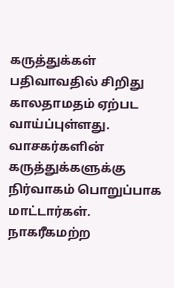கருத்துக்கள் பதிவாவதில் சிறிது காலதாமதம் ஏற்பட வாய்ப்புள்ளது. வாசகர்களின் கருத்துக்களுக்கு நிர்வாகம் பொறுப்பாக மாட்டார்கள். நாகரீகமற்ற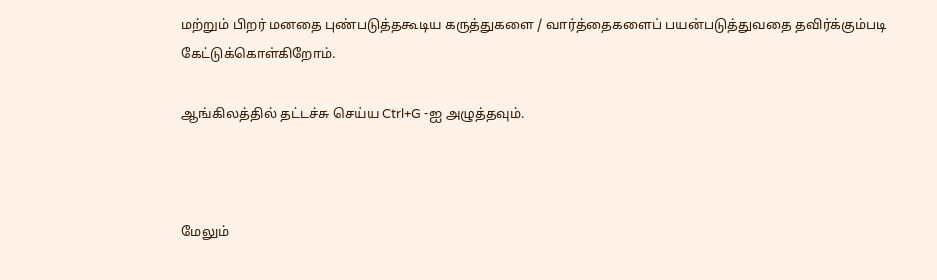மற்றும் பிறர் மனதை புண்படுத்தகூடிய கருத்துகளை / வார்த்தைகளைப் பயன்படுத்துவதை தவிர்க்கும்படி கேட்டுக்கொள்கிறோம்.

ஆங்கிலத்தில் தட்டச்சு செய்ய Ctrl+G -ஐ அழுத்தவும்.



மேலும்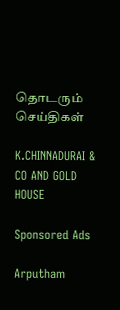தொடரும் செய்திகள்

K.CHINNADURAI & CO AND GOLD HOUSE

Sponsored Ads

Arputham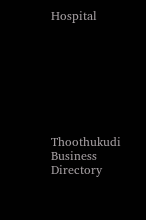Hospital








Thoothukudi Business Directory